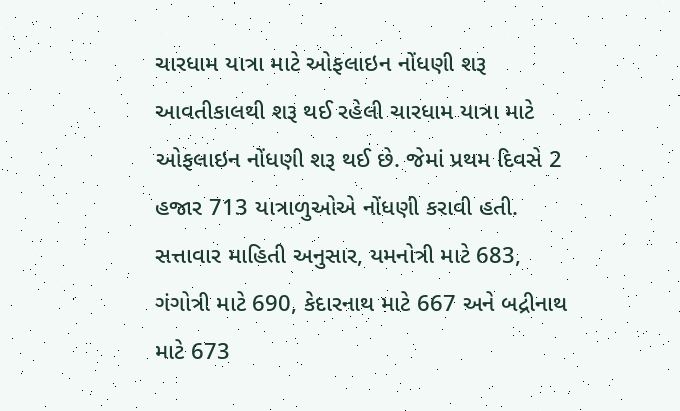ચારધામ યાત્રા માટે ઓફલાઇન નોંધણી શરૂ
આવતીકાલથી શરૂ થઈ રહેલી ચારધામ યાત્રા માટે ઓફલાઇન નોંધણી શરૂ થઈ છે. જેમાં પ્રથમ દિવસે 2 હજાર 713 યાત્રાળુઓએ નોંધણી કરાવી હતી.
સત્તાવાર માહિતી અનુસાર, યમનોત્રી માટે 683, ગંગોત્રી માટે 690, કેદારનાથ માટે 667 અને બદ્રીનાથ માટે 673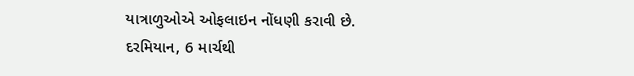યાત્રાળુઓએ ઓફલાઇન નોંધણી કરાવી છે.
દરમિયાન, 6 માર્ચથી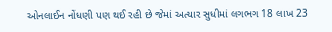ઓનલાઈન નોંધણી પણ થઈ રહી છે જેમાં અત્યાર સુધીમાં લગભગ 18 લાખ 23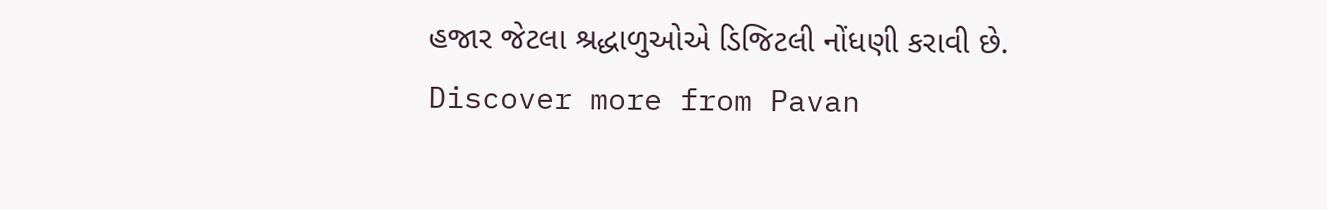હજાર જેટલા શ્રદ્ધાળુઓએ ડિજિટલી નોંધણી કરાવી છે.
Discover more from Pavan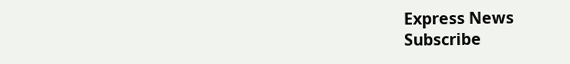Express News
Subscribe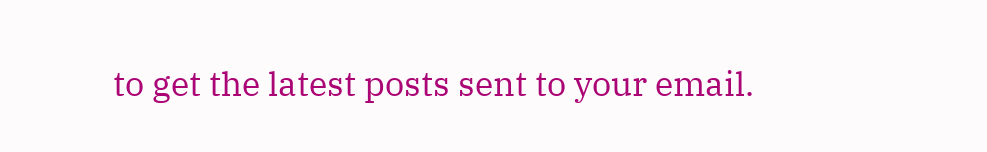to get the latest posts sent to your email.